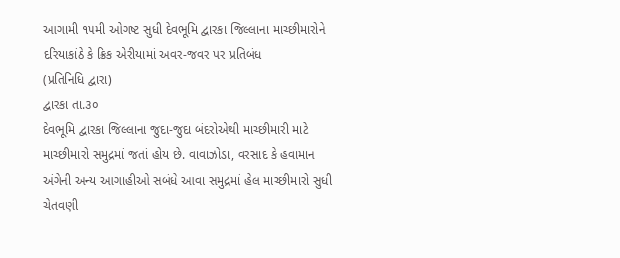આગામી ૧૫મી ઓગષ્ટ સુધી દેવભૂમિ દ્વારકા જિલ્લાના માચ્છીમારોને દરિયાકાંઠે કે ક્રિક એરીયામાં અવર-જવર પર પ્રતિબંધ
(પ્રતિનિધિ દ્વારા)
દ્વારકા તા.૩૦
દેવભૂમિ દ્વારકા જિલ્લાના જુદા-જુદા બંદરોએથી માચ્છીમારી માટે માચ્છીમારો સમુદ્રમાં જતાં હોય છે. વાવાઝોડા, વરસાદ કે હવામાન અંગેની અન્ય આગાહીઓ સબંધે આવા સમુદ્રમાં હેલ માચ્છીમારો સુધી ચેતવણી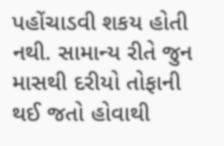પહોંચાડવી શકય હોતી નથી. સામાન્ય રીતે જુન માસથી દરીયો તોફાની થઈ જતો હોવાથી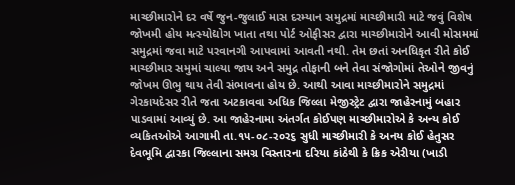માચ્છીમારોને દર વર્ષે જુન-જુલાઈ માસ દરમ્યાન સમુદ્રમાં માચ્છીમારી માટે જવું વિશેષ જોખમી હોય મત્સ્યોદ્યોગ ખાતા તથા પોર્ટ ઓફીસર દ્વારા માચ્છીમારોને આવી મોસમમાં સમુદ્રમાં જવા માટે પરવાનગી આપવામાં આવતી નથી. તેમ છતાં અનધિકૃત રીતે કોઈ માચ્છીમાર સમુમાં ચાલ્યા જાય અને સમુદ્ર તોફાની બને તેવા સંજોગોમાં તેઓને જીવનું જોખમ ઊભુ થાય તેવી સંભાવના હોય છે. આથી આવા માચ્છીમારોને સમુદ્રમાં ગેરકાયદેસર રીતે જતા અટકાવવા અધિક જિલ્લા મેજીસ્ટ્રેટ દ્વારા જાહેરનામું બહાર પાડવામાં આવ્યું છે. આ જાહેરનામા અંતર્ગત કોઈપણ માચ્છીમારોએ કે અન્ય કોઈ વ્યકિતઓએ આગામી તા.૧૫-૦૮-ર૦ર૬ સુધી માચ્છીમારી કે અનય કોઈ હેતુસર દેવભૂમિ દ્વારકા જિલ્લાના સમગ્ર વિસ્તારના દરિયા કાંઠેથી કે ક્રિક એરીયા (ખાડી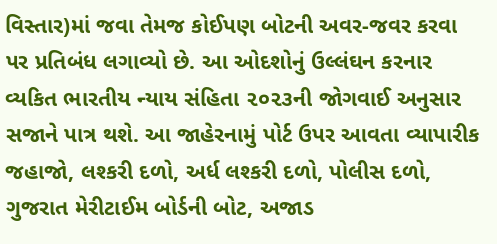વિસ્તાર)માં જવા તેમજ કોઈપણ બોટની અવર-જવર કરવા પર પ્રતિબંધ લગાવ્યો છે. આ ઓદશોનું ઉલ્લંઘન કરનાર વ્યકિત ભારતીય ન્યાય સંહિતા ૨૦૨૩ની જોગવાઈ અનુસાર સજાને પાત્ર થશે. આ જાહેરનામું પોર્ટ ઉપર આવતા વ્યાપારીક જહાજો, લશ્કરી દળો, અર્ધ લશ્કરી દળો, પોલીસ દળો, ગુજરાત મેરીટાઈમ બોર્ડની બોટ, અજાડ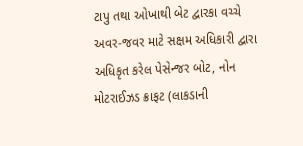ટાપુ તથા ઓખાથી બેટ દ્વારકા વચ્ચે અવર-જવર માટે સક્ષમ અધિકારી દ્વારા અધિકૃત કરેલ પેસેન્જર બોટ, નોન મોટરાઈઝડ ક્રાફટ (લાકડાની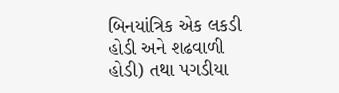બિનયાંત્રિક એક લકડી હોડી અને શઢવાળી હોડી) તથા પગડીયા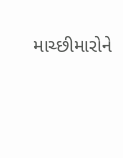માચ્છીમારોને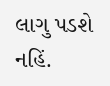લાગુ પડશે નહિં.